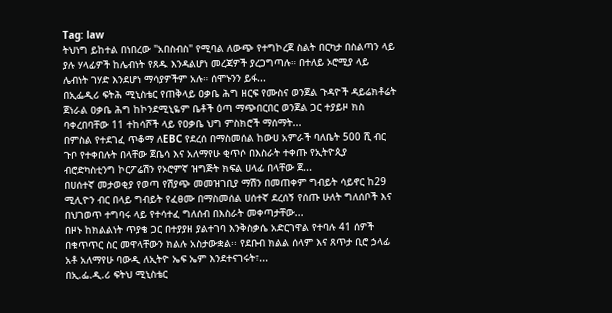Tag: law
ትህነግ ይከተል በነበረው "አበስብስ" የሚባል ለውጭ የተግኮረጀ ስልት በርካታ በስልጣን ላይ ያሉ ሃላፊዎች ከሌብነት የጸዱ እንዳልሆነ መረጃዎች ያረጋግጣሉ። በተለይ ኦሮሚያ ላይ ሌብነት ገሃድ እንደሆነ ማሳያዎችም አሉ። ሰሞኑንን ይፋ...
በኢፌዲሪ ፍትሕ ሚኒስቴር የጠቅላይ ዐቃቤ ሕግ ዘርፍ የሙስና ወንጀል ጉዳዮች ዳይሬክቶሬት ጀነራል ዐቃቤ ሕግ ከኮንደሚኒዬም ቤቶች ዕጣ ማጭበርበር ወንጀል ጋር ተያይዞ ክስ ባቀረበባቸው 11 ተከሳሾች ላይ የዐቃቤ ህግ ምስክሮች ማሰማት...
በምስል የተደገፈ ጥቆማ ለEBC የደረሰ በማስመሰል ከውሀ አምራች ባለቤት 500 ሺ ብር ጉቦ የተቀበሉት በላቸው ጀቤሳ እና አለማየሁ ቂጥሶ በእስራት ተቀጡ የኢትዮጲያ ብሮድካስቲንግ ኮርፖሬሽን የኦሮምኛ ዝግጅት ክፍል ሀላፊ በላቸው ጀ...
በሀሰተኛ መታወቂያ የወጣ የሽያጭ መመዝገቢያ ማሽን በመጠቀም ግብይት ሳይኖር ከ29 ሚሊዮን ብር በላይ ግብይት የፈፀሙ በማስመሰል ሀሰተኛ ደረሰኝ የሰጡ ሁለት ግለሰቦች እና በህገወጥ ተግባሩ ላይ የተሳተፈ ግለሰብ በእስራት መቀጣታቸው...
በዞኑ ከክልልነት ጥያቄ ጋር በተያያዘ ያልተገባ እንቅስቃሴ አድርገዋል የተባሉ 41 ሰዎች በቁጥጥር ስር መዋላቸውን ክልሉ አስታውቋል፡፡ የደቡብ ክልል ሰላም እና ጸጥታ ቢሮ ኃላፊ አቶ አለማየሁ ባውዲ ለኢትዮ ኤፍ ኤም እንደተናገሩት፣...
በኢ.ፌ.ዲ.ሪ ፍትህ ሚኒስቴር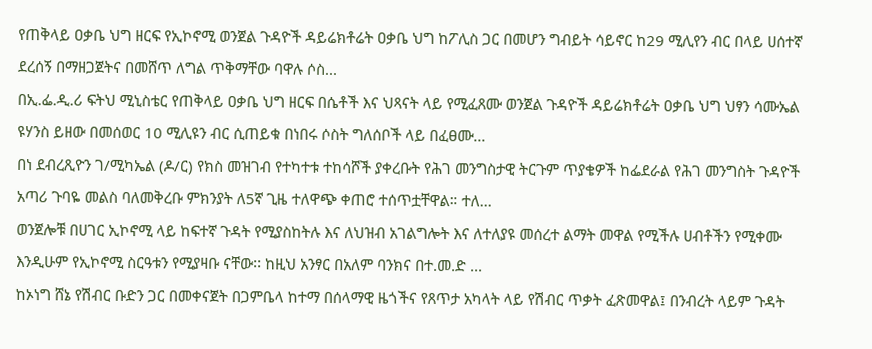የጠቅላይ ዐቃቤ ህግ ዘርፍ የኢኮኖሚ ወንጀል ጉዳዮች ዳይሬክቶሬት ዐቃቤ ህግ ከፖሊስ ጋር በመሆን ግብይት ሳይኖር ከ29 ሚሊየን ብር በላይ ሀሰተኛ ደረሰኝ በማዘጋጀትና በመሸጥ ለግል ጥቅማቸው ባዋሉ ሶስ...
በኢ.ፌ.ዲ.ሪ ፍትህ ሚኒስቴር የጠቅላይ ዐቃቤ ህግ ዘርፍ በሴቶች እና ህጻናት ላይ የሚፈጸሙ ወንጀል ጉዳዮች ዳይሬክቶሬት ዐቃቤ ህግ ህፃን ሳሙኤል ዩሃንስ ይዘው በመሰወር 10 ሚሊዩን ብር ሲጠይቁ በነበሩ ሶስት ግለሰቦች ላይ በፈፀሙ...
በነ ደብረጺዮን ገ/ሚካኤል (ዶ/ር) የክስ መዝገብ የተካተቱ ተከሳሾች ያቀረቡት የሕገ መንግስታዊ ትርጉም ጥያቄዎች ከፌደራል የሕገ መንግስት ጉዳዮች አጣሪ ጉባዬ መልስ ባለመቅረቡ ምክንያት ለ5ኛ ጊዜ ተለዋጭ ቀጠሮ ተሰጥቷቸዋል። ተለ...
ወንጀሎቹ በሀገር ኢኮኖሚ ላይ ከፍተኛ ጉዳት የሚያስከትሉ እና ለህዝብ አገልግሎት እና ለተለያዩ መሰረተ ልማት መዋል የሚችሉ ሀብቶችን የሚቀሙ እንዲሁም የኢኮኖሚ ስርዓቱን የሚያዛቡ ናቸው፡፡ ከዚህ አንፃር በአለም ባንክና በተ.መ.ድ ...
ከኦነግ ሸኔ የሽብር ቡድን ጋር በመቀናጀት በጋምቤላ ከተማ በሰላማዊ ዜጎችና የጸጥታ አካላት ላይ የሽብር ጥቃት ፈጽመዋል፤ በንብረት ላይም ጉዳት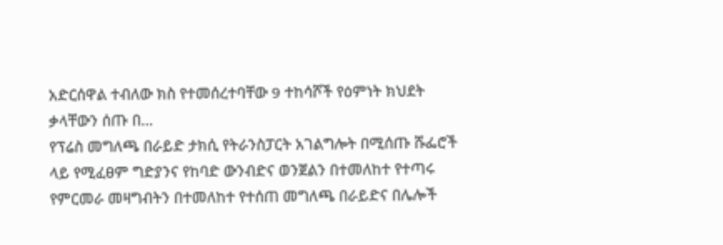አድርሰዋል ተብለው ክስ የተመሰረተባቸው 9 ተከሳሾች የዕምነት ክህደት ቃላቸውን ሰጡ በ...
የፕሬስ መግለጫ በራይድ ታክሲ የትራንስፓርት አገልግሎት በሚሰጡ ሹፌሮች ላይ የሚፈፀም ግድያንና የከባድ ውንብድና ወንጀልን በተመለከተ የተጣሩ የምርመራ መዛግብትን በተመለከተ የተሰጠ መግለጫ በራይድና በሌሎች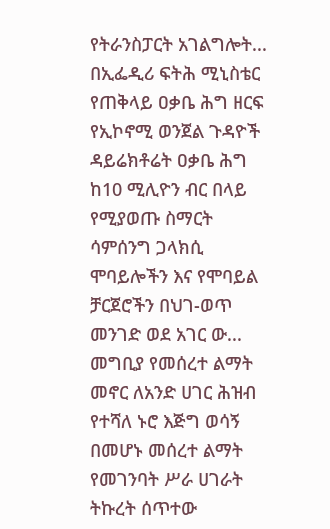የትራንስፓርት አገልግሎት...
በኢፌዲሪ ፍትሕ ሚኒስቴር የጠቅላይ ዐቃቤ ሕግ ዘርፍ የኢኮኖሚ ወንጀል ጉዳዮች ዳይሬክቶሬት ዐቃቤ ሕግ ከ10 ሚሊዮን ብር በላይ የሚያወጡ ስማርት ሳምሰንግ ጋላክሲ ሞባይሎችን እና የሞባይል ቻርጀሮችን በህገ-ወጥ መንገድ ወደ አገር ው...
መግቢያ የመሰረተ ልማት መኖር ለአንድ ሀገር ሕዝብ የተሻለ ኑሮ እጅግ ወሳኝ በመሆኑ መሰረተ ልማት የመገንባት ሥራ ሀገራት ትኩረት ሰጥተው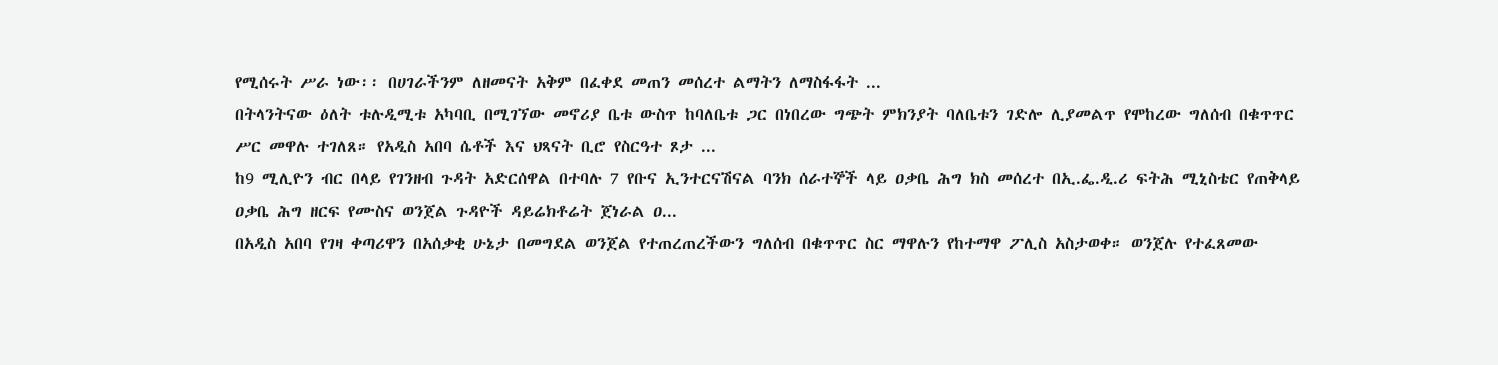የሚሰሩት ሥራ ነው፡፡ በሀገራችንም ለዘመናት አቅም በፈቀደ መጠን መሰረተ ልማትን ለማስፋፋት ...
በትላንትናው ዕለት ቱሉዲሚቱ አካባቢ በሚገኘው መኖሪያ ቤቱ ውስጥ ከባለቤቱ ጋር በነበረው ግጭት ምክንያት ባለቤቱን ገድሎ ሊያመልጥ የሞከረው ግለሰብ በቁጥጥር ሥር መዋሉ ተገለጸ። የአዲስ አበባ ሴቶች እና ህጻናት ቢሮ የስርዓተ ጾታ ...
ከ9 ሚሊዮን ብር በላይ የገንዘብ ጉዳት አድርሰዋል በተባሉ 7 የቡና ኢንተርናሽናል ባንክ ሰራተኞች ላይ ዐቃቤ ሕግ ክስ መሰረተ በኢ.ፌ.ዲ.ሪ ፍትሕ ሚኒስቴር የጠቅላይ ዐቃቤ ሕግ ዘርፍ የሙስና ወንጀል ጉዳዮች ዳይሬክቶሬት ጀነራል ዐ...
በአዲስ አበባ የገዛ ቀጣሪዋን በአሰቃቂ ሁኔታ በመግደል ወንጀል የተጠረጠረችውን ግለሰብ በቁጥጥር ስር ማዋሉን የከተማዋ ፖሊስ አስታወቀ። ወንጀሉ የተፈጸመው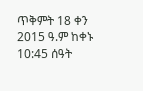ጥቅምት 18 ቀን 2015 ዓ.ም ከቀኑ 10:45 ሰዓት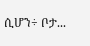ሲሆን÷ ቦታ...